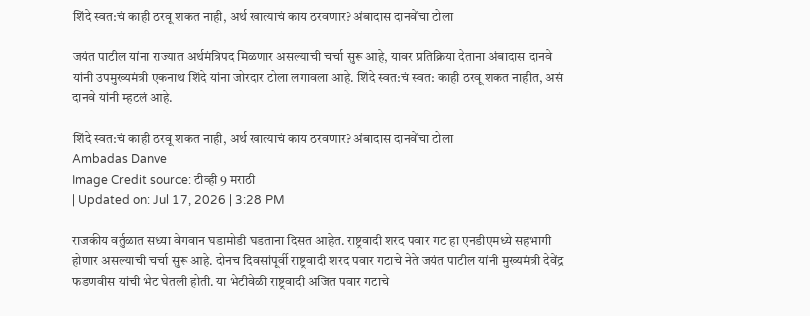शिंदे स्वत:चं काही ठरवू शकत नाही, अर्थ खात्याचं काय ठरवणार? अंबादास दानवेंचा टोला

जयंत पाटील यांना राज्यात अर्थमंत्रिपद मिळणार असल्याची चर्चा सुरू आहे, यावर प्रतिक्रिया देताना अंबादास दानवे यांनी उपमुख्यमंत्री एकनाथ शिंदे यांना जोरदार टोला लगावला आहे. शिंदे स्वत:चं स्वत: काही ठरवू शकत नाहीत, असं दानवे यांनी म्हटलं आहे.

शिंदे स्वत:चं काही ठरवू शकत नाही, अर्थ खात्याचं काय ठरवणार? अंबादास दानवेंचा टोला
Ambadas Danve
Image Credit source: टीव्ही 9 मराठी
| Updated on: Jul 17, 2026 | 3:28 PM

राजकीय वर्तुळात सध्या वेगवान घडामोडी घडताना दिसत आहेत. राष्ट्रवादी शरद पवार गट हा एनडीएमध्ये सहभागी होणार असल्याची चर्चा सुरू आहे. दोनच दिवसांपूर्वी राष्ट्रवादी शरद पवार गटाचे नेते जयंत पाटील यांनी मुख्यमंत्री देवेंद्र फडणवीस यांची भेट घेतली होती. या भेटीवेळी राष्ट्रवादी अजित पवार गटाचे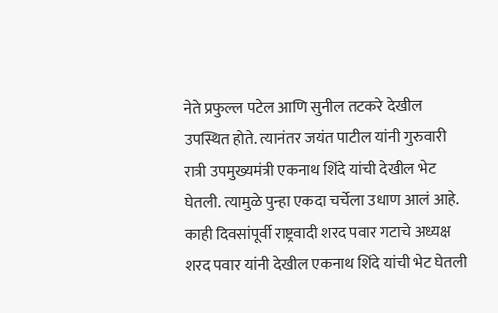नेते प्रफुल्ल पटेल आणि सुनील तटकरे देखील उपस्थित होते. त्यानंतर जयंत पाटील यांनी गुरुवारी रात्री उपमुख्यमंत्री एकनाथ शिंदे यांची देखील भेट घेतली. त्यामुळे पुन्हा एकदा चर्चेला उधाण आलं आहे. काही दिवसांपूर्वी राष्ट्रवादी शरद पवार गटाचे अध्यक्ष शरद पवार यांनी देखील एकनाथ शिंदे यांची भेट घेतली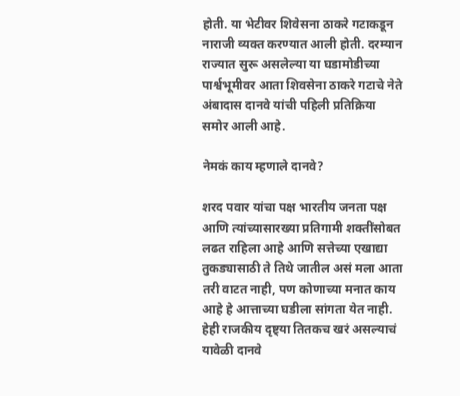होती. या भेटीवर शिवेसना ठाकरे गटाकडून नाराजी व्यक्त करण्यात आली होती. दरम्यान राज्यात सुरू असलेल्या या घडामोडीच्या पार्श्वभूमीवर आता शिवसेना ठाकरे गटाचे नेते अंबादास दानवे यांची पहिली प्रतिक्रिया समोर आली आहे.

नेमकं काय म्हणाले दानवे?

शरद पवार यांचा पक्ष भारतीय जनता पक्ष आणि त्यांच्यासारख्या प्रतिगामी शक्तींसोबत लढत राहिला आहे आणि सत्तेच्या एखाद्या तुकड्यासाठी ते तिथे जातील असं मला आता तरी वाटत नाही, पण कोणाच्या मनात काय आहे हे आत्ताच्या घडीला सांगता येत नाही. हेही राजकीय दृष्ट्या तितकच खरं असल्याचं यावेळी दानवे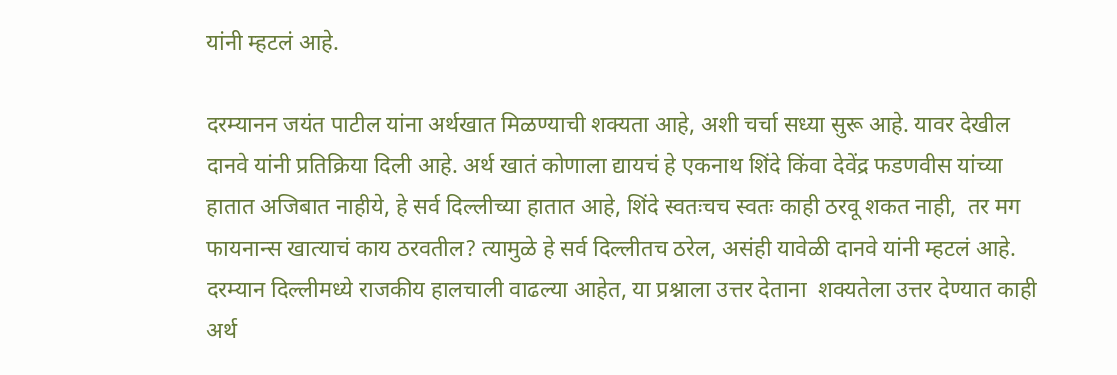यांनी म्हटलं आहे.

दरम्यानन जयंत पाटील यांना अर्थखात मिळण्याची शक्यता आहे, अशी चर्चा सध्या सुरू आहे. यावर देखील दानवे यांनी प्रतिक्रिया दिली आहे. अर्थ खातं कोणाला द्यायचं हे एकनाथ शिंदे किंवा देवेंद्र फडणवीस यांच्या हातात अजिबात नाहीये, हे सर्व दिल्लीच्या हातात आहे, शिंदे स्वतःचच स्वतः काही ठरवू शकत नाही,  तर मग  फायनान्स खात्याचं काय ठरवतील? त्यामुळे हे सर्व दिल्लीतच ठरेल, असंही यावेळी दानवे यांनी म्हटलं आहे. दरम्यान दिल्लीमध्ये राजकीय हालचाली वाढल्या आहेत, या प्रश्नाला उत्तर देताना  शक्यतेला उत्तर देण्यात काही अर्थ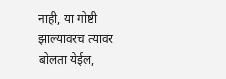नाही, या गोष्टी झाल्यावरच त्यावर बोलता येईल,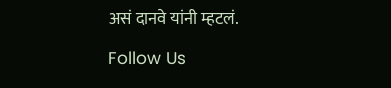असं दानवे यांनी म्हटलं.

Follow Us